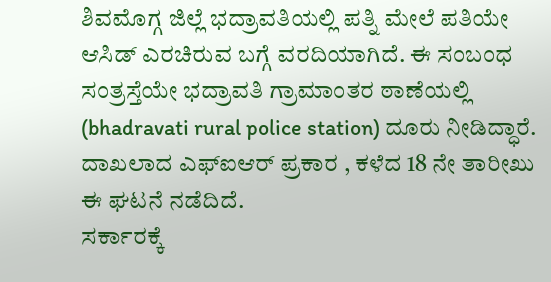ಶಿವಮೊಗ್ಗ ಜಿಲ್ಲೆ ಭದ್ರಾವತಿಯಲ್ಲಿ ಪತ್ನಿ ಮೇಲೆ ಪತಿಯೇ ಆಸಿಡ್ ಎರಚಿರುವ ಬಗ್ಗೆ ವರದಿಯಾಗಿದೆ. ಈ ಸಂಬಂಧ ಸಂತ್ರಸ್ತೆಯೇ ಭದ್ರಾವತಿ ಗ್ರಾಮಾಂತರ ಠಾಣೆಯಲ್ಲಿ (bhadravati rural police station) ದೂರು ನೀಡಿದ್ಧಾರೆ. ದಾಖಲಾದ ಎಫ್ಐಆರ್ ಪ್ರಕಾರ , ಕಳೆದ 18 ನೇ ತಾರೀಖು ಈ ಘಟನೆ ನಡೆದಿದೆ.
ಸರ್ಕಾರಕ್ಕೆ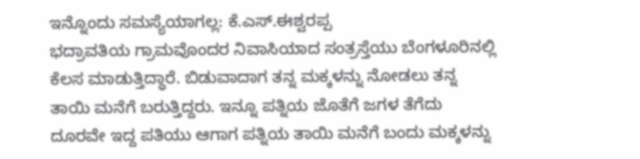ಇನ್ನೊಂದು ಸಮಸ್ಯೆಯಾಗಲ್ಲ: ಕೆ.ಎಸ್.ಈಶ್ವರಪ್ಪ
ಭದ್ರಾವತಿಯ ಗ್ರಾಮವೊಂದರ ನಿವಾಸಿಯಾದ ಸಂತ್ರಸ್ತೆಯು ಬೆಂಗಳೂರಿನಲ್ಲಿ ಕೆಲಸ ಮಾಡುತ್ತಿದ್ಧಾರೆ. ಬಿಡುವಾದಾಗ ತನ್ನ ಮಕ್ಕಳನ್ನು ನೋಡಲು ತನ್ನ ತಾಯಿ ಮನೆಗೆ ಬರುತ್ತಿದ್ದರು. ಇನ್ನೂ ಪತ್ನಿಯ ಜೊತೆಗೆ ಜಗಳ ತೆಗೆದು ದೂರವೇ ಇದ್ದ ಪತಿಯು ಆಗಾಗ ಪತ್ನಿಯ ತಾಯಿ ಮನೆಗೆ ಬಂದು ಮಕ್ಕಳನ್ನು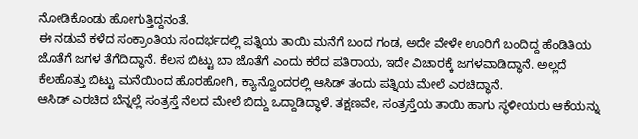ನೋಡಿಕೊಂಡು ಹೋಗುತ್ತಿದ್ದನಂತೆ.
ಈ ನಡುವೆ ಕಳೆದ ಸಂಕ್ರಾಂತಿಯ ಸಂದರ್ಭದಲ್ಲಿ ಪತ್ನಿಯ ತಾಯಿ ಮನೆಗೆ ಬಂದ ಗಂಡ, ಅದೇ ವೇಳೇ ಊರಿಗೆ ಬಂದಿದ್ದ ಹೆಂಡಿತಿಯ ಜೊತೆಗೆ ಜಗಳ ತೆಗೆದಿದ್ಧಾನೆ. ಕೆಲಸ ಬಿಟ್ಟು ಬಾ ಜೊತೆಗೆ ಎಂದು ಕರೆದ ಪತಿರಾಯ, ಇದೇ ವಿಚಾರಕ್ಕೆ ಜಗಳವಾಡಿದ್ಧಾನೆ. ಅಲ್ಲದೆ ಕೆಲಹೊತ್ತು ಬಿಟ್ಟು ಮನೆಯಿಂದ ಹೊರಹೋಗಿ, ಕ್ಯಾನ್ವೊಂದರಲ್ಲಿ ಆಸಿಡ್ ತಂದು ಪತ್ನಿಯ ಮೇಲೆ ಎರಚಿದ್ಧಾನೆ.
ಆಸಿಡ್ ಎರಚಿದ ಬೆನ್ನಲ್ಲೆ ಸಂತ್ರಸ್ತೆ ನೆಲದ ಮೇಲೆ ಬಿದ್ದು ಒದ್ದಾಡಿದ್ಧಾಳೆ. ತಕ್ಷಣವೇ, ಸಂತ್ರಸ್ತೆಯ ತಾಯಿ ಹಾಗು ಸ್ಥಳೀಯರು ಆಕೆಯನ್ನು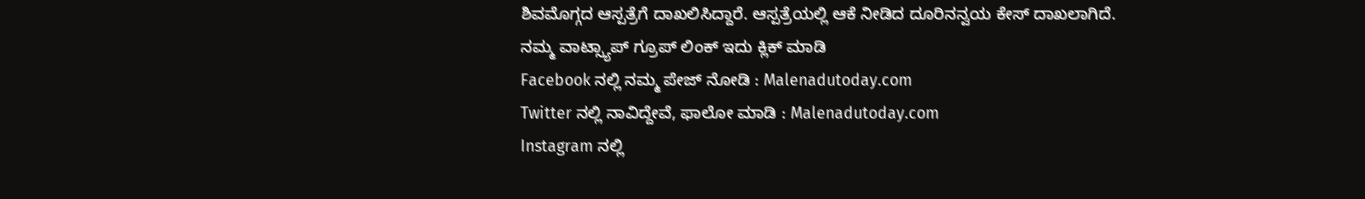ಶಿವಮೊಗ್ಗದ ಆಸ್ಪತ್ರೆಗೆ ದಾಖಲಿಸಿದ್ದಾರೆ. ಆಸ್ಪತ್ರೆಯಲ್ಲಿ ಆಕೆ ನೀಡಿದ ದೂರಿನನ್ವಯ ಕೇಸ್ ದಾಖಲಾಗಿದೆ.
ನಮ್ಮ ವಾಟ್ಸ್ಯಾಪ್ ಗ್ರೂಪ್ ಲಿಂಕ್ ಇದು ಕ್ಲಿಕ್ ಮಾಡಿ
Facebook ನಲ್ಲಿ ನಮ್ಮ ಪೇಜ್ ನೋಡಿ : Malenadutoday.com
Twitter ನಲ್ಲಿ ನಾವಿದ್ದೇವೆ, ಫಾಲೋ ಮಾಡಿ : Malenadutoday.com
Instagram ನಲ್ಲಿ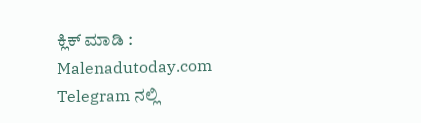ಕ್ಲಿಕ್ ಮಾಡಿ : Malenadutoday.com
Telegram ನಲ್ಲಿ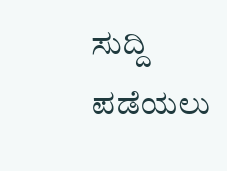ಸುದ್ದಿ ಪಡೆಯಲು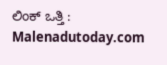ಲಿಂಕ್ ಒತ್ತಿ : Malenadutoday.com